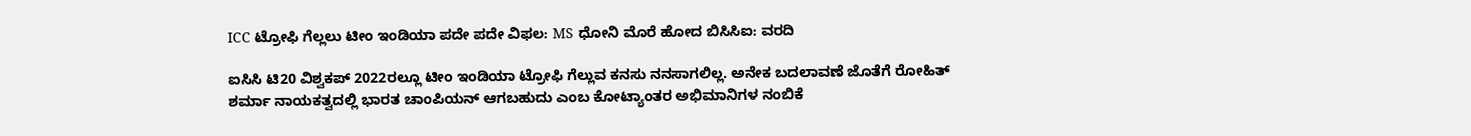ICC ಟ್ರೋಫಿ ಗೆಲ್ಲಲು ಟೀಂ ಇಂಡಿಯಾ ಪದೇ ಪದೇ ವಿಫಲ: MS ಧೋನಿ ಮೊರೆ ಹೋದ ಬಿಸಿಸಿಐ: ವರದಿ

ಐಸಿಸಿ ಟಿ20 ವಿಶ್ವಕಪ್ 2022ರಲ್ಲೂ ಟೀಂ ಇಂಡಿಯಾ ಟ್ರೋಫಿ ಗೆಲ್ಲುವ ಕನಸು ನನಸಾಗಲಿಲ್ಲ. ಅನೇಕ ಬದಲಾವಣೆ ಜೊತೆಗೆ ರೋಹಿತ್ ಶರ್ಮಾ ನಾಯಕತ್ವದಲ್ಲಿ ಭಾರತ ಚಾಂಪಿಯನ್ ಆಗಬಹುದು ಎಂಬ ಕೋಟ್ಯಾಂತರ ಅಭಿಮಾನಿಗಳ ನಂಬಿಕೆ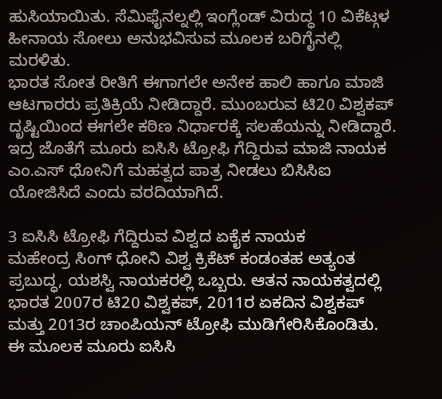ಹುಸಿಯಾಯಿತು. ಸೆಮಿಫೈನಲ್ನಲ್ಲಿ ಇಂಗ್ಲೆಂಡ್ ವಿರುದ್ಧ 10 ವಿಕೆಟ್ಗಳ ಹೀನಾಯ ಸೋಲು ಅನುಭವಿಸುವ ಮೂಲಕ ಬರಿಗೈನಲ್ಲಿ ಮರಳಿತು.
ಭಾರತ ಸೋತ ರೀತಿಗೆ ಈಗಾಗಲೇ ಅನೇಕ ಹಾಲಿ ಹಾಗೂ ಮಾಜಿ ಆಟಗಾರರು ಪ್ರತಿಕ್ರಿಯೆ ನೀಡಿದ್ದಾರೆ. ಮುಂಬರುವ ಟಿ20 ವಿಶ್ವಕಪ್ ದೃಷ್ಟಿಯಿಂದ ಈಗಲೇ ಕಠಿಣ ನಿರ್ಧಾರಕ್ಕೆ ಸಲಹೆಯನ್ನು ನೀಡಿದ್ದಾರೆ. ಇದ್ರ ಜೊತೆಗೆ ಮೂರು ಐಸಿಸಿ ಟ್ರೋಫಿ ಗೆದ್ದಿರುವ ಮಾಜಿ ನಾಯಕ ಎಂ.ಎಸ್ ಧೋನಿಗೆ ಮಹತ್ವದ ಪಾತ್ರ ನೀಡಲು ಬಿಸಿಸಿಐ ಯೋಜಿಸಿದೆ ಎಂದು ವರದಿಯಾಗಿದೆ.

3 ಐಸಿಸಿ ಟ್ರೋಫಿ ಗೆದ್ದಿರುವ ವಿಶ್ವದ ಏಕೈಕ ನಾಯಕ
ಮಹೇಂದ್ರ ಸಿಂಗ್ ಧೋನಿ ವಿಶ್ವ ಕ್ರಿಕೆಟ್ ಕಂಡಂತಹ ಅತ್ಯಂತ ಪ್ರಬುದ್ಧ, ಯಶಸ್ವಿ ನಾಯಕರಲ್ಲಿ ಒಬ್ಬರು. ಆತನ ನಾಯಕತ್ವದಲ್ಲಿ ಭಾರತ 2007ರ ಟಿ20 ವಿಶ್ವಕಪ್, 2011ರ ಏಕದಿನ ವಿಶ್ವಕಪ್ ಮತ್ತು 2013ರ ಚಾಂಪಿಯನ್ ಟ್ರೋಫಿ ಮುಡಿಗೇರಿಸಿಕೊಂಡಿತು. ಈ ಮೂಲಕ ಮೂರು ಐಸಿಸಿ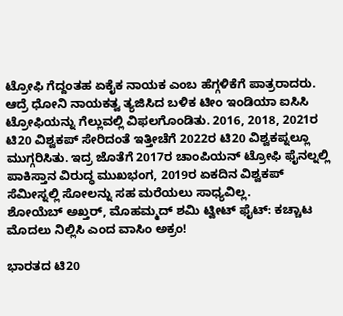ಟ್ರೋಫಿ ಗೆದ್ದಂತಹ ಏಕೈಕ ನಾಯಕ ಎಂಬ ಹೆಗ್ಗಳಿಕೆಗೆ ಪಾತ್ರರಾದರು.
ಆದ್ರೆ ಧೋನಿ ನಾಯಕತ್ವ ತ್ಯಜಿಸಿದ ಬಳಿಕ ಟೀಂ ಇಂಡಿಯಾ ಐಸಿಸಿ ಟ್ರೋಫಿಯನ್ನು ಗೆಲ್ಲುವಲ್ಲಿ ವಿಫಲಗೊಂಡಿತು. 2016, 2018, 2021ರ ಟಿ20 ವಿಶ್ವಕಪ್ ಸೇರಿದಂತೆ ಇತ್ತೀಚೆಗೆ 2022ರ ಟಿ20 ವಿಶ್ವಕಪ್ನಲ್ಲೂ ಮುಗ್ಗರಿಸಿತು. ಇದ್ರ ಜೊತೆಗೆ 2017ರ ಚಾಂಪಿಯನ್ ಟ್ರೋಫಿ ಫೈನಲ್ನಲ್ಲಿ ಪಾಕಿಸ್ತಾನ ವಿರುದ್ಧ ಮುಖಭಂಗ, 2019ರ ಏಕದಿನ ವಿಶ್ವಕಪ್ ಸೆಮೀಸ್ನಲ್ಲಿ ಸೋಲನ್ನು ಸಹ ಮರೆಯಲು ಸಾಧ್ಯವಿಲ್ಲ.
ಶೋಯೆಬ್ ಅಖ್ತರ್, ಮೊಹಮ್ಮದ್ ಶಮಿ ಟ್ವೀಟ್ ಫೈಟ್: ಕಚ್ಚಾಟ ಮೊದಲು ನಿಲ್ಲಿಸಿ ಎಂದ ವಾಸಿಂ ಅಕ್ರಂ!

ಭಾರತದ ಟಿ20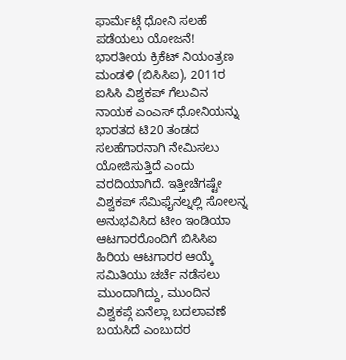ಫಾರ್ಮೆಟ್ಗೆ ಧೋನಿ ಸಲಹೆ ಪಡೆಯಲು ಯೋಜನೆ!
ಭಾರತೀಯ ಕ್ರಿಕೆಟ್ ನಿಯಂತ್ರಣ ಮಂಡಳಿ (ಬಿಸಿಸಿಐ), 2011ರ ಐಸಿಸಿ ವಿಶ್ವಕಪ್ ಗೆಲುವಿನ ನಾಯಕ ಎಂಎಸ್ ಧೋನಿಯನ್ನು ಭಾರತದ ಟಿ20 ತಂಡದ ಸಲಹೆಗಾರನಾಗಿ ನೇಮಿಸಲು ಯೋಜಿಸುತ್ತಿದೆ ಎಂದು ವರದಿಯಾಗಿದೆ. ಇತ್ತೀಚೆಗಷ್ಟೇ ವಿಶ್ವಕಪ್ ಸೆಮಿಫೈನಲ್ನಲ್ಲಿ ಸೋಲನ್ನ ಅನುಭವಿಸಿದ ಟೀಂ ಇಂಡಿಯಾ ಆಟಗಾರರೊಂದಿಗೆ ಬಿಸಿಸಿಐ ಹಿರಿಯ ಆಟಗಾರರ ಆಯ್ಕೆ ಸಮಿತಿಯು ಚರ್ಚೆ ನಡೆಸಲು ಮುಂದಾಗಿದ್ದು, ಮುಂದಿನ ವಿಶ್ವಕಪ್ಗೆ ಏನೆಲ್ಲಾ ಬದಲಾವಣೆ ಬಯಸಿದೆ ಎಂಬುದರ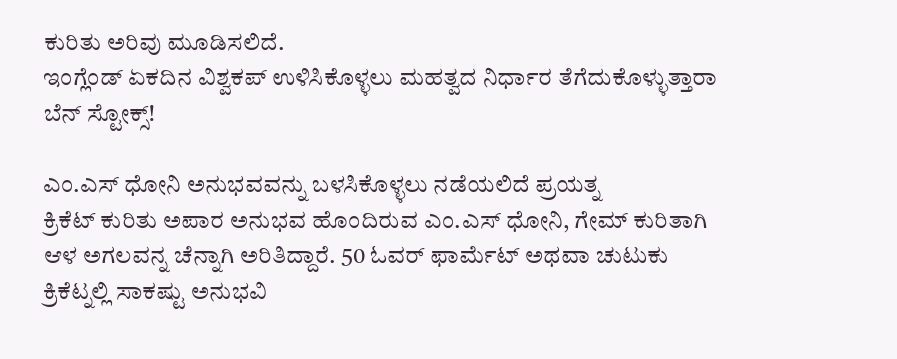ಕುರಿತು ಅರಿವು ಮೂಡಿಸಲಿದೆ.
ಇಂಗ್ಲೆಂಡ್ ಏಕದಿನ ವಿಶ್ವಕಪ್ ಉಳಿಸಿಕೊಳ್ಳಲು ಮಹತ್ವದ ನಿರ್ಧಾರ ತೆಗೆದುಕೊಳ್ಳುತ್ತಾರಾ ಬೆನ್ ಸ್ಟೋಕ್ಸ್!

ಎಂ.ಎಸ್ ಧೋನಿ ಅನುಭವವನ್ನು ಬಳಸಿಕೊಳ್ಳಲು ನಡೆಯಲಿದೆ ಪ್ರಯತ್ನ
ಕ್ರಿಕೆಟ್ ಕುರಿತು ಅಪಾರ ಅನುಭವ ಹೊಂದಿರುವ ಎಂ.ಎಸ್ ಧೋನಿ, ಗೇಮ್ ಕುರಿತಾಗಿ ಆಳ ಅಗಲವನ್ನ ಚೆನ್ನಾಗಿ ಅರಿತಿದ್ದಾರೆ. 50 ಓವರ್ ಫಾರ್ಮೆಟ್ ಅಥವಾ ಚುಟುಕು ಕ್ರಿಕೆಟ್ನಲ್ಲಿ ಸಾಕಷ್ಟು ಅನುಭವಿ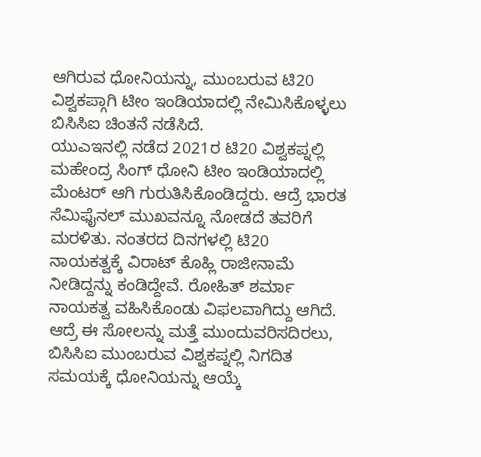ಆಗಿರುವ ಧೋನಿಯನ್ನು, ಮುಂಬರುವ ಟಿ20 ವಿಶ್ವಕಪ್ಗಾಗಿ ಟೀಂ ಇಂಡಿಯಾದಲ್ಲಿ ನೇಮಿಸಿಕೊಳ್ಳಲು ಬಿಸಿಸಿಐ ಚಿಂತನೆ ನಡೆಸಿದೆ.
ಯುಎಇನಲ್ಲಿ ನಡೆದ 2021ರ ಟಿ20 ವಿಶ್ವಕಪ್ನಲ್ಲಿ ಮಹೇಂದ್ರ ಸಿಂಗ್ ಧೋನಿ ಟೀಂ ಇಂಡಿಯಾದಲ್ಲಿ ಮೆಂಟರ್ ಆಗಿ ಗುರುತಿಸಿಕೊಂಡಿದ್ದರು. ಆದ್ರೆ ಭಾರತ ಸೆಮಿಫೈನಲ್ ಮುಖವನ್ನೂ ನೋಡದೆ ತವರಿಗೆ ಮರಳಿತು. ನಂತರದ ದಿನಗಳಲ್ಲಿ ಟಿ20 ನಾಯಕತ್ವಕ್ಕೆ ವಿರಾಟ್ ಕೊಹ್ಲಿ ರಾಜೀನಾಮೆ ನೀಡಿದ್ದನ್ನು ಕಂಡಿದ್ದೇವೆ. ರೋಹಿತ್ ಶರ್ಮಾ ನಾಯಕತ್ವ ವಹಿಸಿಕೊಂಡು ವಿಫಲವಾಗಿದ್ದು ಆಗಿದೆ.
ಆದ್ರೆ ಈ ಸೋಲನ್ನು ಮತ್ತೆ ಮುಂದುವರಿಸದಿರಲು, ಬಿಸಿಸಿಐ ಮುಂಬರುವ ವಿಶ್ವಕಪ್ನಲ್ಲಿ ನಿಗದಿತ ಸಮಯಕ್ಕೆ ಧೋನಿಯನ್ನು ಆಯ್ಕೆ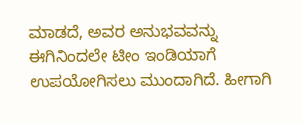ಮಾಡದೆ, ಅವರ ಅನುಭವವನ್ನು ಈಗಿನಿಂದಲೇ ಟೀಂ ಇಂಡಿಯಾಗೆ ಉಪಯೋಗಿಸಲು ಮುಂದಾಗಿದೆ. ಹೀಗಾಗಿ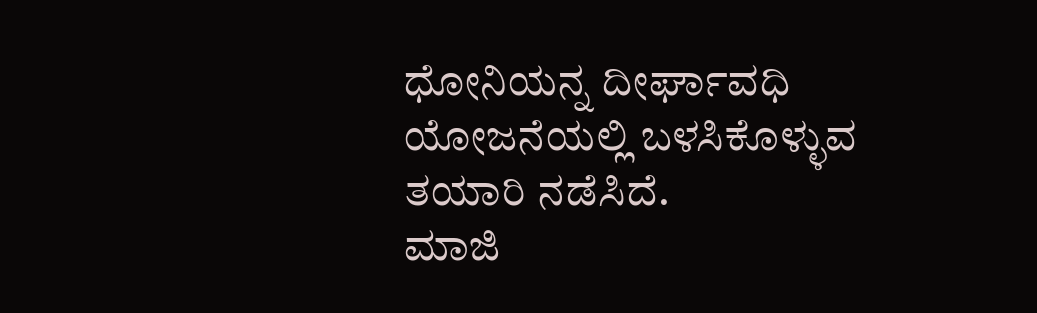ಧೋನಿಯನ್ನ ದೀರ್ಘಾವಧಿ ಯೋಜನೆಯಲ್ಲಿ ಬಳಸಿಕೊಳ್ಳುವ ತಯಾರಿ ನಡೆಸಿದೆ.
ಮಾಜಿ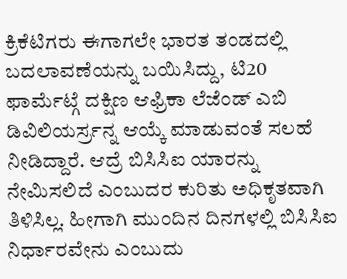ಕ್ರಿಕೆಟಿಗರು ಈಗಾಗಲೇ ಭಾರತ ತಂಡದಲ್ಲಿ ಬದಲಾವಣೆಯನ್ನು ಬಯಿಸಿದ್ದು, ಟಿ20 ಫಾರ್ಮೆಟ್ಗೆ ದಕ್ಷಿಣ ಆಫ್ರಿಕಾ ಲೆಜೆಂಡ್ ಎಬಿ ಡಿವಿಲಿಯರ್ಸ್ರನ್ನ ಆಯ್ಕೆ ಮಾಡುವಂತೆ ಸಲಹೆ ನೀಡಿದ್ದಾರೆ. ಆದ್ರೆ ಬಿಸಿಸಿಐ ಯಾರನ್ನು ನೇಮಿಸಲಿದೆ ಎಂಬುದರ ಕುರಿತು ಅಧಿಕೃತವಾಗಿ ತಿಳಿಸಿಲ್ಲ. ಹೀಗಾಗಿ ಮುಂದಿನ ದಿನಗಳಲ್ಲಿ ಬಿಸಿಸಿಐ ನಿರ್ಧಾರವೇನು ಎಂಬುದು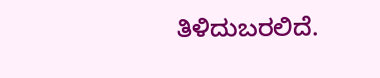ತಿಳಿದುಬರಲಿದೆ.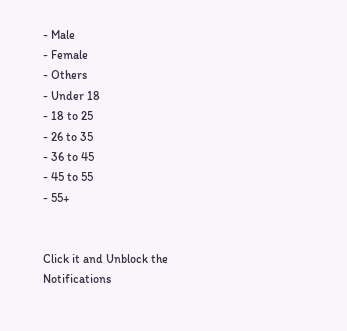- Male
- Female
- Others
- Under 18
- 18 to 25
- 26 to 35
- 36 to 45
- 45 to 55
- 55+


Click it and Unblock the Notifications